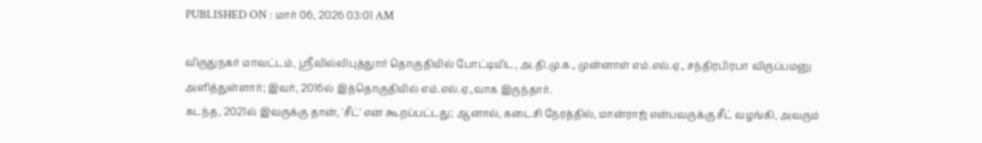PUBLISHED ON : மார் 06, 2026 03:01 AM

விருதுநகர் மாவட்டம், ஸ்ரீவில்லிபுத்துார் தொகுதியில் போட்டியிட, அ.தி.மு.க., முன்னாள் எம்.எல்.ஏ., சந்திரபிரபா விருப்பமனு அளித்துள்ளார்; இவர், 2016ல் இத்தொகுதியில் எம்.எல்.ஏ.,வாக இருந்தார்.
கடந்த, 2021ல் இவருக்கு தான், 'சீட்' என கூறப்பட்டது; ஆனால், கடைசி நேரத்தில், மான்ராஜ் என்பவருக்கு சீட் வழங்கி, அவரும்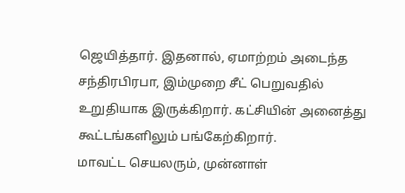ஜெயித்தார். இதனால், ஏமாற்றம் அடைந்த சந்திரபிரபா, இம்முறை சீட் பெறுவதில் உறுதியாக இருக்கிறார். கட்சியின் அனைத்து கூட்டங்களிலும் பங்கேற்கிறார்.
மாவட்ட செயலரும், முன்னாள்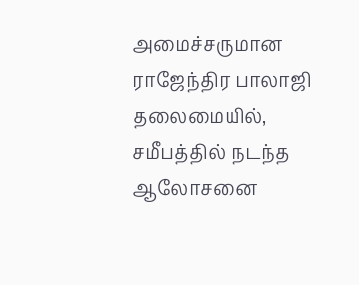அமைச்சருமான ராஜேந்திர பாலாஜி தலைமையில், சமீபத்தில் நடந்த ஆலோசனை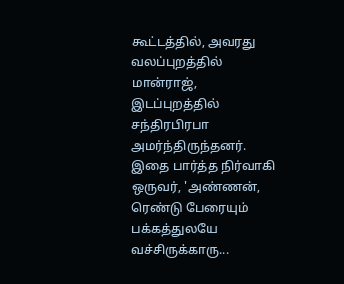கூட்டத்தில், அவரது வலப்புறத்தில் மான்ராஜ், இடப்புறத்தில் சந்திரபிரபா அமர்ந்திருந்தனர்.
இதை பார்த்த நிர்வாகி ஒருவர், 'அண்ணன், ரெண்டு பேரையும் பக்கத்துலயே வச்சிருக்காரு...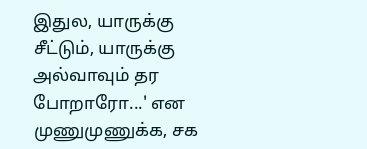இதுல, யாருக்கு சீட்டும், யாருக்கு அல்வாவும் தர போறாரோ...' என முணுமுணுக்க, சக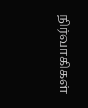நிர்வாகிகள்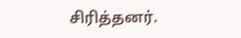சிரித்தனர்.